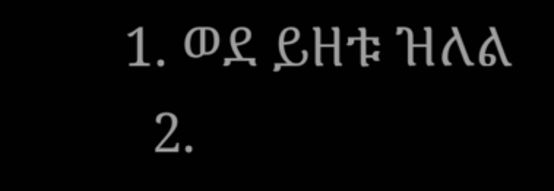1. ወደ ይዘቱ ዝለል
  2.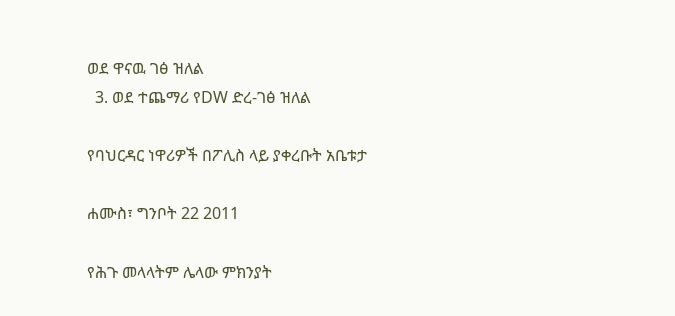ወደ ዋናዉ ገፅ ዝለል
  3. ወደ ተጨማሪ የDW ድረ-ገፅ ዝለል

የባህርዳር ነዋሪዎች በፖሊስ ላይ ያቀረቡት አቤቱታ

ሐሙስ፣ ግንቦት 22 2011

የሕጉ መላላትም ሌላው ምክንያት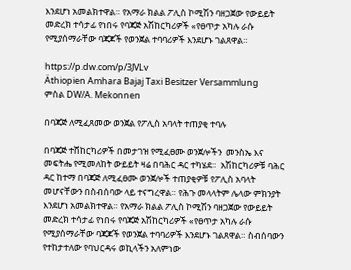እንደሆነ አመልክተዋል። የአማራ ክልል ፖሊስ ኮሚሽን ባዘጋጀው የውይይት መድረክ ተሳታፊ የነበሩ የባጃጅ አሽከርካሪዎች «የፀጥታ አካሉ ራሱ የሚያሰማራቸው ባጃጆች የወንጀል ተባባሪዎች እንደሆኑ ገልጸዋል።

https://p.dw.com/p/3JVLv
Äthiopien Amhara Bajaj Taxi Besitzer Versammlung
ምስል DW/A. Mekonnen

በባጃጅ ለሚፈጸመው ወንጀል የፖሊስ አባላት ተጠያቂ ተባሉ

በባጃጅ ተሸከርካሪዎች በመታገዝ የሚፈፀሙ ወንጀሎችን  መንስኤ እና መፍትሔ የሚመለከት ውይይት ዛሬ በባሕር ዳር ተካሄደ።  አሽከርካሪዎቹ ባሕር ዳር ከተማ በባጃጅ ለሚፈፀሙ ወንጀሎች ተጠያቂዎቹ የፖሊስ አባላት መሆናቸውን በስብሰባው ላይ ተናግረዋል። የሕጉ መላላትም ሌላው ምክንያት እንደሆነ አመልክተዋል። የአማራ ክልል ፖሊስ ኮሚሽን ባዘጋጀው የውይይት መድረክ ተሳታፊ የነበሩ የባጃጅ አሽከርካሪዎች «የፀጥታ አካሉ ራሱ የሚያሰማራቸው ባጃጆች የወንጀል ተባባሪዎች እንደሆኑ ገልጸዋል። ስብሰባውን የተከታተለው የባህርዳሩ ወኪላችን አለምነው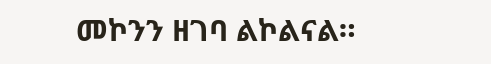መኮንን ዘገባ ልኮልናል።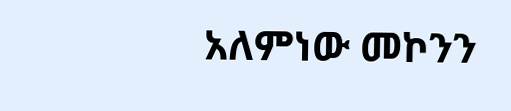አለምነው መኮንን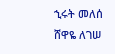ኂሩት መለሰ
ሸዋዬ ለገሠ